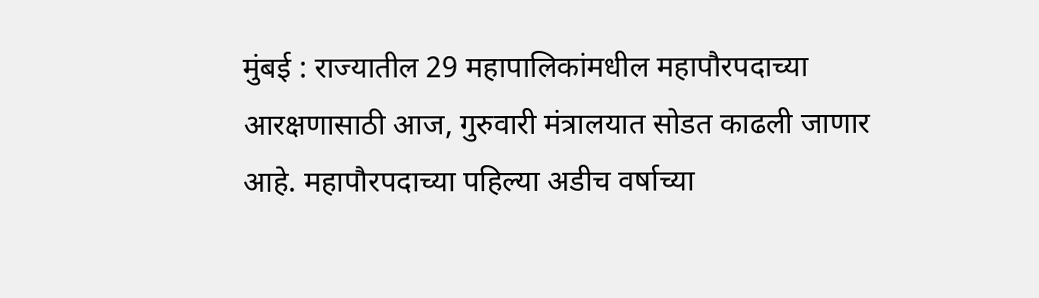मुंबई : राज्यातील 29 महापालिकांमधील महापौरपदाच्या आरक्षणासाठी आज, गुरुवारी मंत्रालयात सोडत काढली जाणार आहे. महापौरपदाच्या पहिल्या अडीच वर्षाच्या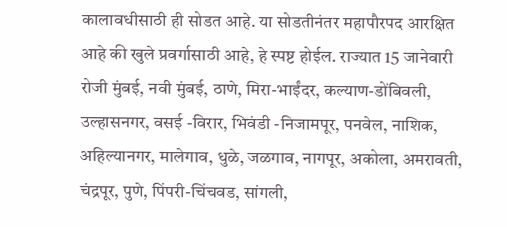कालावधीसाठी ही सोडत आहे. या सोडतीनंतर महापौरपद आरक्षित आहे की खुले प्रवर्गासाठी आहे, हे स्पष्ट होईल. राज्यात 15 जानेवारी रोजी मुंबई, नवी मुंबई, ठाणे, मिरा-भाईंदर, कल्याण-डोंबिवली, उल्हासनगर, वसई -विरार, भिवंडी -निजामपूर, पनवेल, नाशिक, अहिल्यानगर, मालेगाव, धुळे, जळगाव, नागपूर, अकोला, अमरावती, चंद्रपूर, पुणे, पिंपरी-चिंचवड, सांगली,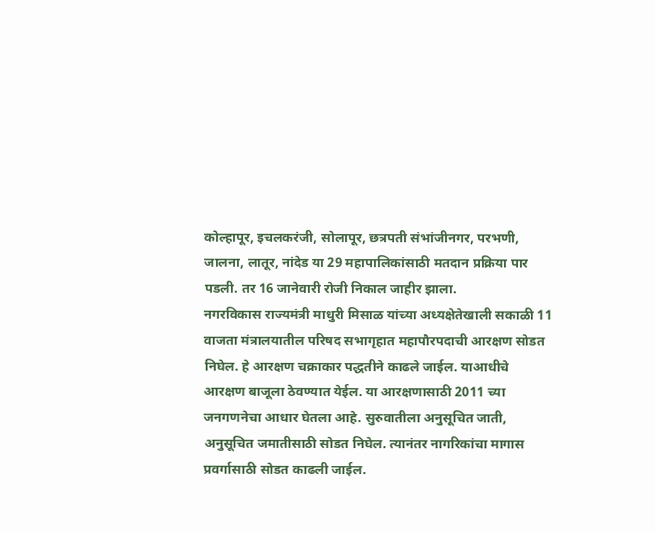कोल्हापूर, इचलकरंजी, सोलापूर, छत्रपती संभांजीनगर, परभणी, जालना, लातूर, नांदेड या 29 महापालिकांसाठी मतदान प्रक्रिया पार पडली. तर 16 जानेवारी रोजी निकाल जाहीर झाला.
नगरविकास राज्यमंत्री माधुरी मिसाळ यांच्या अध्यक्षेतेखाली सकाळी 11 वाजता मंत्रालयातील परिषद सभागृहात महापौरपदाची आरक्षण सोडत निघेल. हे आरक्षण चक्राकार पद्धतीने काढले जाईल. याआधीचे आरक्षण बाजूला ठेवण्यात येईल. या आरक्षणासाठी 2011 च्या जनगणनेचा आधार घेतला आहे. सुरुवातीला अनुसूचित जाती, अनुसूचित जमातीसाठी सोडत निघेल. त्यानंतर नागरिकांचा मागास प्रवर्गासाठी सोडत काढली जाईल.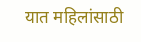यात महिलांसाठी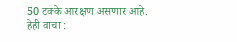50 टक्के आरक्षण असणार आहे.
हेही वाचा :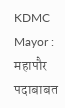KDMC Mayor : महापौर पदाबाबत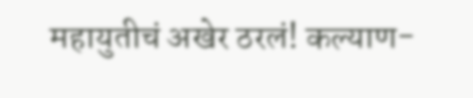महायुतीचं अखेर ठरलं! कल्याण-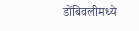डोंबिवलीमध्ये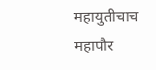महायुतीचाच महापौर